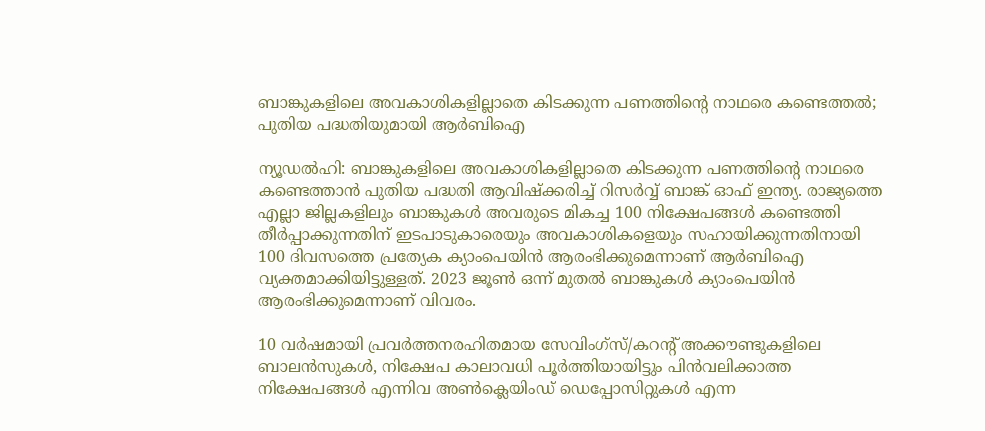ബാങ്കുകളിലെ അവകാശികളില്ലാതെ കിടക്കുന്ന പണത്തിന്റെ നാഥരെ കണ്ടെത്തൽ; പുതിയ പദ്ധതിയുമായി ആർബിഐ

ന്യൂഡൽഹി: ബാങ്കുകളിലെ അവകാശികളില്ലാതെ കിടക്കുന്ന പണത്തിന്റെ നാഥരെ കണ്ടെത്താൻ പുതിയ പദ്ധതി ആവിഷ്‌ക്കരിച്ച് റിസർവ്വ് ബാങ്ക് ഓഫ് ഇന്ത്യ. രാജ്യത്തെ എല്ലാ ജില്ലകളിലും ബാങ്കുകൾ അവരുടെ മികച്ച 100 നിക്ഷേപങ്ങൾ കണ്ടെത്തി തീർപ്പാക്കുന്നതിന് ഇടപാടുകാരെയും അവകാശികളെയും സഹായിക്കുന്നതിനായി 100 ദിവസത്തെ പ്രത്യേക ക്യാംപെയിൻ ആരംഭിക്കുമെന്നാണ് ആർബിഐ വ്യക്തമാക്കിയിട്ടുള്ളത്. 2023 ജൂൺ ഒന്ന് മുതൽ ബാങ്കുകൾ ക്യാംപെയിൻ ആരംഭിക്കുമെന്നാണ് വിവരം.

10 വർഷമായി പ്രവർത്തനരഹിതമായ സേവിംഗ്‌സ്/കറന്റ് അക്കൗണ്ടുകളിലെ ബാലൻസുകൾ, നിക്ഷേപ കാലാവധി പൂർത്തിയായിട്ടും പിൻവലിക്കാത്ത നിക്ഷേപങ്ങൾ എന്നിവ അൺക്ലെയിംഡ് ഡെപ്പോസിറ്റുകൾ എന്ന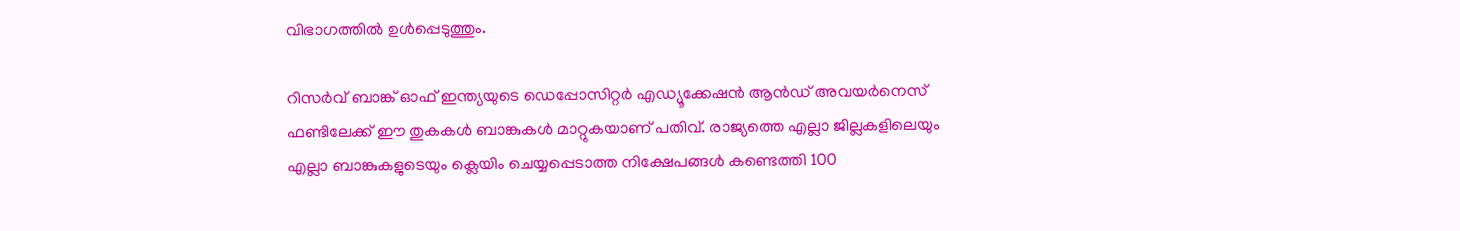വിഭാഗത്തിൽ ഉൾപ്പെടുത്തും.

റിസർവ് ബാങ്ക് ഓഫ് ഇന്ത്യയുടെ ഡെപ്പോസിറ്റർ എഡ്യൂക്കേഷൻ ആൻഡ് അവയർനെസ് ഫണ്ടിലേക്ക് ഈ തുകകൾ ബാങ്കുകൾ മാറ്റുകയാണ് പതിവ്. രാജ്യത്തെ എല്ലാ ജില്ലകളിലെയും എല്ലാ ബാങ്കുകളുടെയും ക്ലെയിം ചെയ്യപ്പെടാത്ത നിക്ഷേപങ്ങൾ കണ്ടെത്തി 100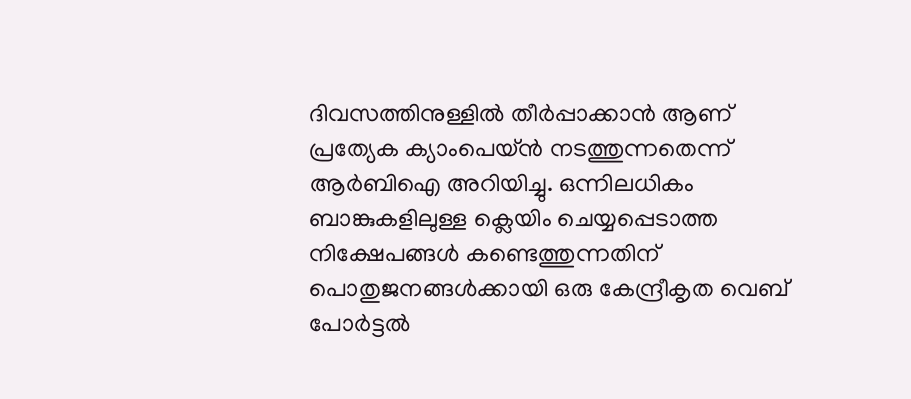ദിവസത്തിനുള്ളിൽ തീർപ്പാക്കാൻ ആണ് പ്രത്യേക ക്യാംപെയ്ൻ നടത്തുന്നതെന്ന് ആർബിഐ അറിയിച്ചു. ഒന്നിലധികം ബാങ്കുകളിലുള്ള ക്ലെയിം ചെയ്യപ്പെടാത്ത നിക്ഷേപങ്ങൾ കണ്ടെത്തുന്നതിന് പൊതുജനങ്ങൾക്കായി ഒരു കേന്ദ്രീകൃത വെബ് പോർട്ടൽ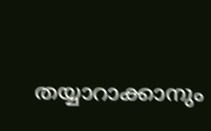തയ്യാറാക്കാനും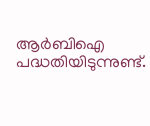ആർബിഐ പദ്ധതിയിടുന്നുണ്ട്.